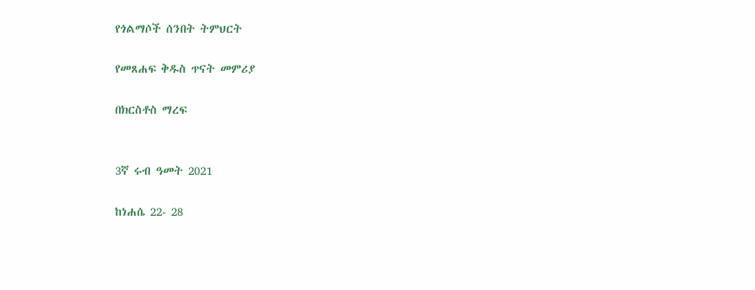የጎልማሶች ሰንበት ትምህርት

የመጸሐፍ ቅዱስ ጥናት መምሪያ

በክርስቶስ ማረፍ


3ኛ ሩብ ዓመት 2021

ከነሐሴ 22- 28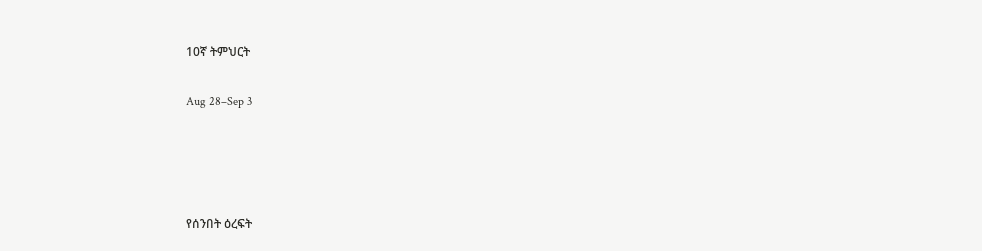10ኛ ትምህርት

Aug 28–Sep 3




የሰንበት ዕረፍት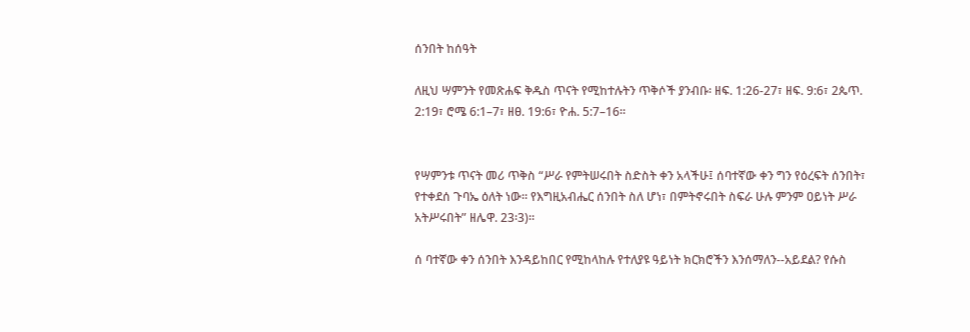ሰንበት ከሰዓት

ለዚህ ሣምንት የመጽሐፍ ቅዱስ ጥናት የሚከተሉትን ጥቅሶች ያንብቡ፡ ዘፍ. 1:26-27፣ ዘፍ. 9:6፣ 2ጴጥ. 2:19፣ ሮሜ 6:1–7፣ ዘፀ. 19:6፣ ዮሐ. 5:7–16።


የሣምንቱ ጥናት መሪ ጥቅስ “ሥራ የምትሠሩበት ስድስት ቀን አላችሁ፤ ሰባተኛው ቀን ግን የዕረፍት ሰንበት፣ የተቀደሰ ጉባኤ ዕለት ነው። የእግዚአብሔር ሰንበት ስለ ሆነ፣ በምትኖሩበት ስፍራ ሁሉ ምንም ዐይነት ሥራ አትሥሩበት” ዘሌዋ. 23፡3)።

ሰ ባተኛው ቀን ሰንበት እንዳይከበር የሚከላከሉ የተለያዩ ዓይነት ክርክሮችን እንሰማለን--አይደል? የሱስ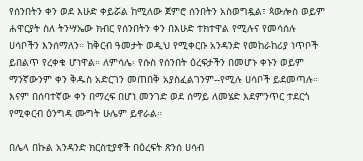የሰንበትን ቀን ወደ እሁድ ቀይሯል ከሚለው ጀምሮ ሰንበትን አስወግዷል፣ ጳውሎስ ወይም ሐዋርያት ስለ ትንሣኤው ክብር የሰንበትን ቀን በእሁድ ተክተዋል የሚሉና የመሳሰሉ ሀሳቦችን እንሰማለን። ከቅርብ ዓመታት ወዲህ የሚቀርቡ አንዳንድ የመከራከሪያ ነጥቦች ይበልጥ የረቀቁ ሆነዋል። ለምሳሌ፡ የሱስ የሰንበት ዕረፍታችን በመሆኑ ቀኑን ወይም ማንኛውንም ቀን ቅዱስ አድርገን መጠበቅ አያስፈልገንም--የሚሉ ሀሳቦች ይደመጣሉ። እናም በሰባተኛው ቀን በማረፍ በሆነ መንገድ ወደ ሰማይ ለመሄድ እደምንጥር ተደርጎ የሚቀርብ ዕንግዳ ሙግት ሁሌም ይኖራል።

በሌላ በኩል አንዳንድ ክርስቲያኖች በዕረፍት ጽንሰ ሀሳብ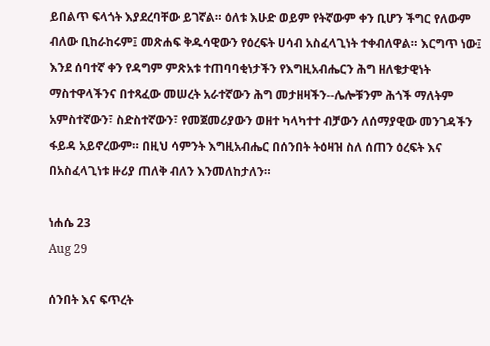ይበልጥ ፍላጎት እያደረባቸው ይገኛል። ዕለቱ እሁድ ወይም የትኛውም ቀን ቢሆን ችግር የለውም ብለው ቢከራከሩም፤ መጽሐፍ ቅዱሳዊውን የዕረፍት ሀሳብ አስፈላጊነት ተቀብለዋል። እርግጥ ነው፤ እንደ ሰባተኛ ቀን የዳግም ምጽአቱ ተጠባባቂነታችን የእግዚአብሔርን ሕግ ዘለቄታዊነት ማስተዋላችንና በተጻፈው መሠረት አራተኛውን ሕግ መታዘዛችን--ሌሎቹንም ሕጎች ማለትም አምስተኛውን፣ ስድስተኛውን፣ የመጀመሪያውን ወዘተ ካላካተተ ብቻውን ለሰማያዊው መንገዳችን ፋይዳ አይኖረውም። በዚህ ሳምንት እግዚአብሔር በሰንበት ትዕዛዝ ስለ ሰጠን ዕረፍት እና በአስፈላጊነቱ ዙሪያ ጠለቅ ብለን እንመለከታለን።

ነሐሴ 23
Aug 29

ሰንበት እና ፍጥረት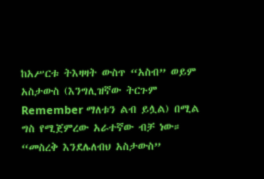ከአሥርቱ ትእዛዛት ውስጥ “አስብ” ወይም አስታውስ (እንግሊዝኛው ትርጉም Remember ማለቱን ልብ ይሏል) በሚል ግስ የሚጀምረው አራተኛው ብቻ ነው። “መስረቅ እንደሌለብህ አስታውስ”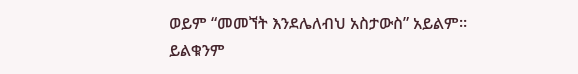ወይም “መመኘት እንደሌለብህ አስታውስ” አይልም። ይልቁንም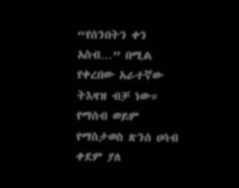“የሰንበትን ቀን አስብ…” በሚል የቀረበው አራተኛው ትእዛዝ ብቻ ነው። የማሰብ ወይም የማስታወስ ጽንሰ ሀሳብ ቀደም ያለ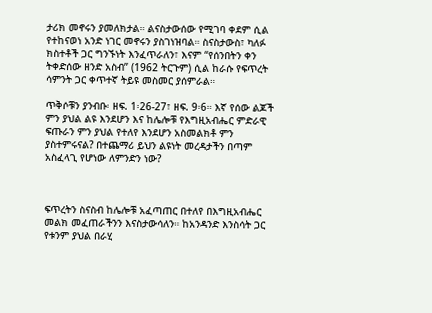ታሪክ መኖሩን ያመለክታል። ልናስታውሰው የሚገባ ቀደም ሲል የተከናወነ አንድ ነገር መኖሩን ያስገነዝባል። ስናስታውስ፣ ካለፉ ክስተቶች ጋር ግንኙነት እንፈጥራለን፣ እናም “የሰንበትን ቀን ትቀድሰው ዘንድ አስብ” (1962 ትርጉም) ሲል ከራሱ የፍጥረት ሳምንት ጋር ቀጥተኛ ትይዩ መስመር ያሰምራል።

ጥቅሶቹን ያንብቡ፡ ዘፍ. 1፡26-27፣ ዘፍ. 9፡6። እኛ የሰው ልጆች ምን ያህል ልዩ እንደሆን እና ከሌሎቹ የእግዚአብሔር ምድራዊ ፍጡራን ምን ያህል የተለየ እንደሆን አስመልክቶ ምን ያስተምሩናል? በተጨማሪ ይህን ልዩነት መረዳታችን በጣም አስፈላጊ የሆነው ለምንድን ነው?



ፍጥረትን ስናስብ ከሌሎቹ አፈጣጠር በተለየ በእግዚአብሔር መልክ መፈጠራችንን እናስታውሳለን። ከአንዳንድ እንስሳት ጋር የቱንም ያህል በራሂ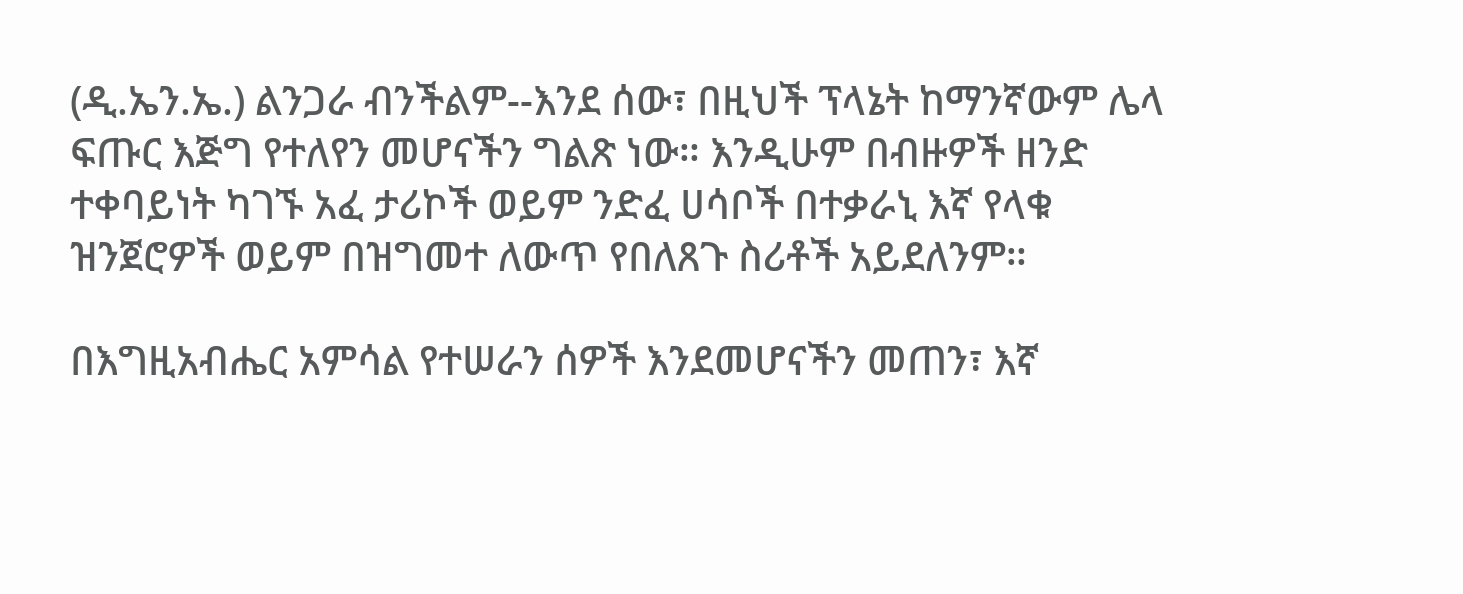(ዲ.ኤን.ኤ.) ልንጋራ ብንችልም--እንደ ሰው፣ በዚህች ፕላኔት ከማንኛውም ሌላ ፍጡር እጅግ የተለየን መሆናችን ግልጽ ነው። እንዲሁም በብዙዎች ዘንድ ተቀባይነት ካገኙ አፈ ታሪኮች ወይም ንድፈ ሀሳቦች በተቃራኒ እኛ የላቁ ዝንጀሮዎች ወይም በዝግመተ ለውጥ የበለጸጉ ስሪቶች አይደለንም።

በእግዚአብሔር አምሳል የተሠራን ሰዎች እንደመሆናችን መጠን፣ እኛ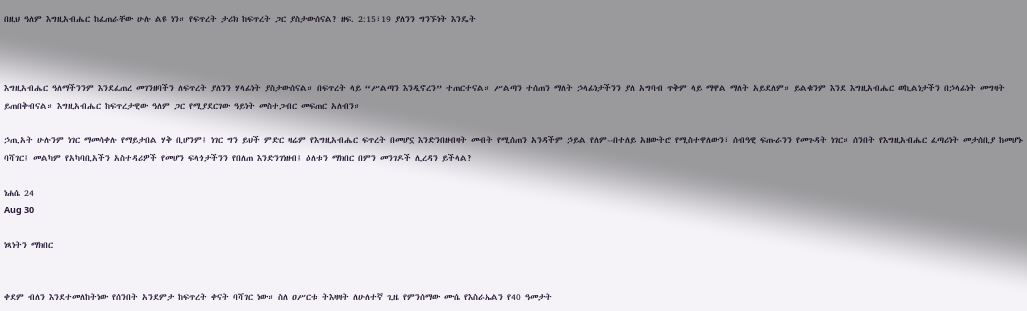በዚህ ዓለም እግዚአብሔር ከፈጠራቸው ሁሉ ልዩ ነን። የፍጥረት ታሪክ ከፍጥረት ጋር ያስታውሰናል? ዘፍ. 2:15፣19 ያለንን ግንኙነት እንዴት



እግዚአብሔር ዓለማችንንም እንደፈጠረ መገንዘባችን ለፍጥረት ያለንን ሃላፊነት ያስታውሰናል። በፍጥረት ላይ “ሥልጣን እንዲኖረን” ተጠርተናል። ሥልጣን ተሰጠን ማለት ኃላፊነታችንን ያለ አግባብ ጥቅም ላይ ማዋል ማለት አይደለም። ይልቁንም እንደ እግዚአብሔር ወኪልነታችን በኃላፊነት መግዛት ይጠበቅብናል። እግዚአብሔር ከፍጥረታዊው ዓለም ጋር የሚያደርገው ዓይነት መስተጋብር መፍጠር አለብን።

ኃጢአት ሁሉንም ነገር ማመሳቀሉ የማይታበል ሃቅ ቢሆንም፤ ነገር ግን ይህች ምድር ዛሬም የእግዚአብሔር ፍጥረት በመሆኗ እንድንበዘብዛት መብት የሚሰጠን አንዳችም ኃይል የለም--በተለይ አዘውትሮ የሚስተዋለውን፣ ሰብዓዊ ፍጡራንን የመጉዳት ነገር። ሰንበት የእግዚአብሔር ፈጣሪነት መታሰቢያ ከመሆኑ ባሻገር፤ መልካም የአካባቢአችን አስተዳሪዎች የመሆን ፍላጎታችንን የበለጠ እንድንገነዘብ፤ ዕለቱን ማክበር በምን መንገዶች ሊረዳን ይችላል?

ነሐሴ 24
Aug 30

ነጻነትን ማክበር


ቀደም ብለን እንደተመለከትነው የሰንበት አንደምታ ከፍጥረት ቀናት ባሻገር ነው። ስለ ዐሥርቱ ትእዛዛት ለሁለተኛ ጊዜ የምንሰማው ሙሴ የእስራኤልን የ40 ዓመታት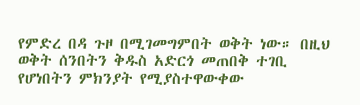የምድረ በዳ ጉዞ በሚገመግምበት ወቅት ነው። በዚህ ወቅት ሰንበትን ቅዱስ አድርጎ መጠበቅ ተገቢ የሆነበትን ምክንያት የሚያስተዋውቀው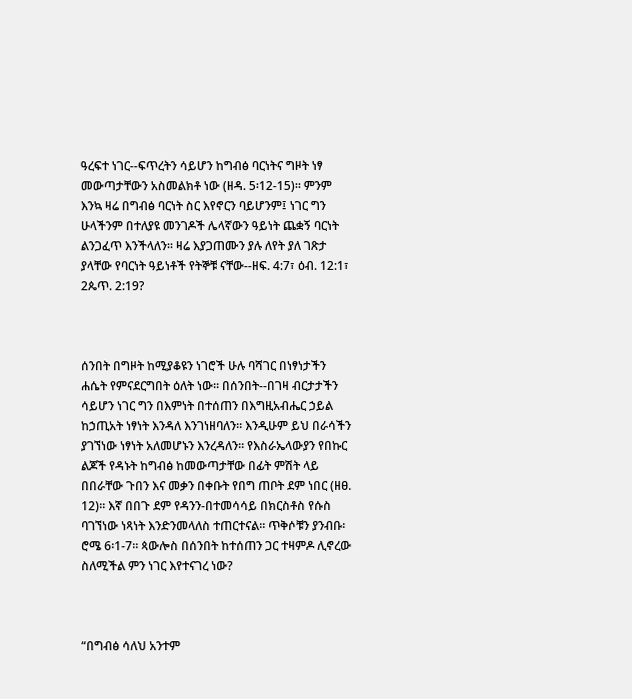ዓረፍተ ነገር--ፍጥረትን ሳይሆን ከግብፅ ባርነትና ግዞት ነፃ መውጣታቸውን አስመልክቶ ነው (ዘዳ. 5፡12-15)። ምንም እንኳ ዛሬ በግብፅ ባርነት ስር እየኖርን ባይሆንም፤ ነገር ግን ሁላችንም በተለያዩ መንገዶች ሌላኛውን ዓይነት ጨቋኝ ባርነት ልንጋፈጥ እንችላለን። ዛሬ እያጋጠሙን ያሉ ለየት ያለ ገጽታ ያላቸው የባርነት ዓይነቶች የትኞቹ ናቸው--ዘፍ. 4:7፣ ዕብ. 12:1፣ 2ጴጥ. 2:19?



ሰንበት በግዞት ከሚያቆዩን ነገሮች ሁሉ ባሻገር በነፃነታችን ሐሴት የምናደርግበት ዕለት ነው። በሰንበት--በገዛ ብርታታችን ሳይሆን ነገር ግን በእምነት በተሰጠን በእግዚአብሔር ኃይል ከኃጢአት ነፃነት እንዳለ እንገነዘባለን። እንዲሁም ይህ በራሳችን ያገኘነው ነፃነት አለመሆኑን እንረዳለን። የእስራኤላውያን የበኩር ልጆች የዳኑት ከግብፅ ከመውጣታቸው በፊት ምሽት ላይ በበራቸው ጉበን እና መቃን በቀቡት የበግ ጠቦት ደም ነበር (ዘፀ. 12)። እኛ በበጉ ደም የዳንን-በተመሳሳይ በክርስቶስ የሱስ ባገኘነው ነጻነት እንድንመላለስ ተጠርተናል። ጥቅሶቹን ያንብቡ፡ ሮሜ 6፡1-7። ጳውሎስ በሰንበት ከተሰጠን ጋር ተዛምዶ ሊኖረው ስለሚችል ምን ነገር እየተናገረ ነው?



“በግብፅ ሳለህ አንተም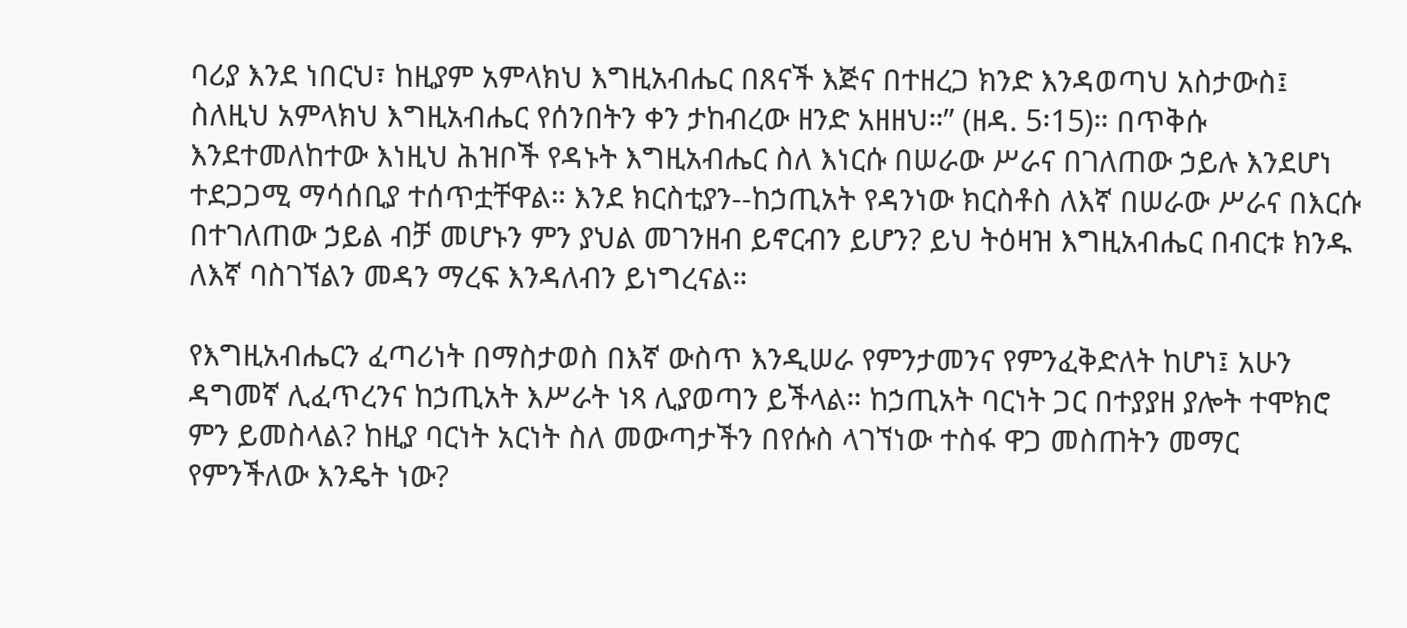ባሪያ እንደ ነበርህ፣ ከዚያም አምላክህ እግዚአብሔር በጸናች እጅና በተዘረጋ ክንድ እንዳወጣህ አስታውስ፤ ስለዚህ አምላክህ እግዚአብሔር የሰንበትን ቀን ታከብረው ዘንድ አዘዘህ።” (ዘዳ. 5፡15)። በጥቅሱ እንደተመለከተው እነዚህ ሕዝቦች የዳኑት እግዚአብሔር ስለ እነርሱ በሠራው ሥራና በገለጠው ኃይሉ እንደሆነ ተደጋጋሚ ማሳሰቢያ ተሰጥቷቸዋል። እንደ ክርስቲያን--ከኃጢአት የዳንነው ክርስቶስ ለእኛ በሠራው ሥራና በእርሱ በተገለጠው ኃይል ብቻ መሆኑን ምን ያህል መገንዘብ ይኖርብን ይሆን? ይህ ትዕዛዝ እግዚአብሔር በብርቱ ክንዱ ለእኛ ባስገኘልን መዳን ማረፍ እንዳለብን ይነግረናል።

የእግዚአብሔርን ፈጣሪነት በማስታወስ በእኛ ውስጥ እንዲሠራ የምንታመንና የምንፈቅድለት ከሆነ፤ አሁን ዳግመኛ ሊፈጥረንና ከኃጢአት እሥራት ነጻ ሊያወጣን ይችላል። ከኃጢአት ባርነት ጋር በተያያዘ ያሎት ተሞክሮ ምን ይመስላል? ከዚያ ባርነት አርነት ስለ መውጣታችን በየሱስ ላገኘነው ተስፋ ዋጋ መስጠትን መማር የምንችለው እንዴት ነው?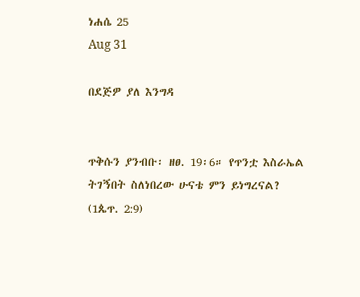ነሐሴ 25
Aug 31

በደጅዎ ያለ እንግዳ


ጥቅሱን ያንብቡ፡ ዘፀ. 19፡6። የጥንቷ እስራኤል ትገኝበት ስለነበረው ሁናቴ ምን ይነግረናል? (1ጴጥ. 2:9)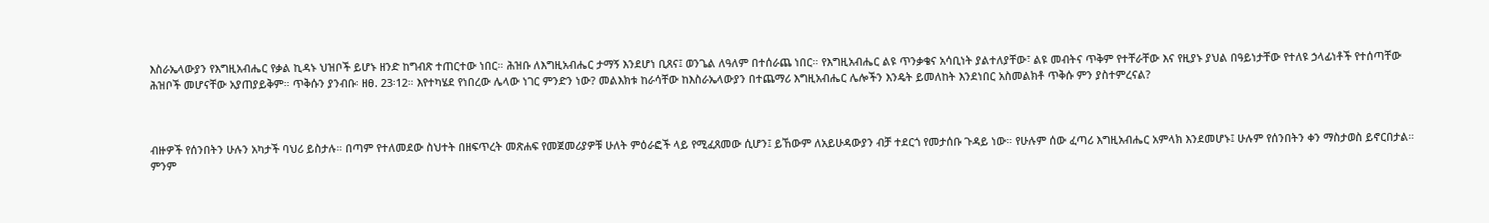እስራኤላውያን የእግዚአብሔር የቃል ኪዳኑ ህዝቦች ይሆኑ ዘንድ ከግብጽ ተጠርተው ነበር። ሕዝቡ ለእግዚአብሔር ታማኝ እንደሆነ ቢጸና፤ ወንጌል ለዓለም በተሰራጨ ነበር። የእግዚአብሔር ልዩ ጥንቃቄና አሳቢነት ያልተለያቸው፣ ልዩ መብትና ጥቅም የተቸራቸው እና የዚያኑ ያህል በዓይነታቸው የተለዩ ኃላፊነቶች የተሰጣቸው ሕዝቦች መሆናቸው አያጠያይቅም። ጥቅሱን ያንብቡ፡ ዘፀ. 23፡12። እየተካሄደ የነበረው ሌላው ነገር ምንድን ነው? መልእክቱ ከራሳቸው ከእስራኤላውያን በተጨማሪ እግዚአብሔር ሌሎችን እንዴት ይመለከት እንደነበር አስመልክቶ ጥቅሱ ምን ያስተምረናል?



ብዙዎች የሰንበትን ሁሉን አካታች ባህሪ ይስታሉ። በጣም የተለመደው ስህተት በዘፍጥረት መጽሐፍ የመጀመሪያዎቹ ሁለት ምዕራፎች ላይ የሚፈጸመው ሲሆን፤ ይኸውም ለአይሁዳውያን ብቻ ተደርጎ የመታሰቡ ጉዳይ ነው። የሁሉም ሰው ፈጣሪ እግዚአብሔር አምላክ እንደመሆኑ፤ ሁሉም የሰንበትን ቀን ማስታወስ ይኖርበታል። ምንም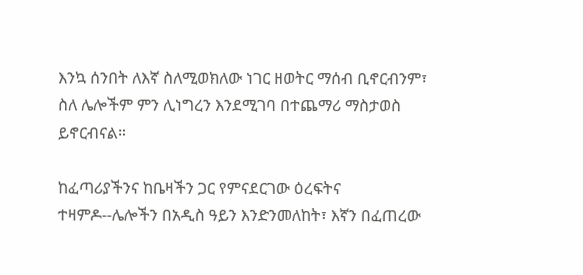እንኳ ሰንበት ለእኛ ስለሚወክለው ነገር ዘወትር ማሰብ ቢኖርብንም፣ ስለ ሌሎችም ምን ሊነግረን እንደሚገባ በተጨማሪ ማስታወስ ይኖርብናል።

ከፈጣሪያችንና ከቤዛችን ጋር የምናደርገው ዕረፍትና ተዛምዶ--ሌሎችን በአዲስ ዓይን እንድንመለከት፣ እኛን በፈጠረው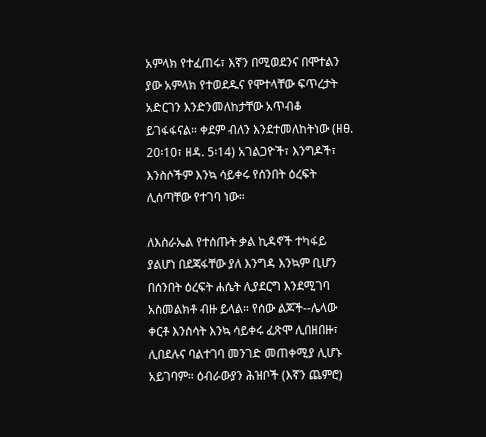አምላክ የተፈጠሩ፣ እኛን በሚወደንና በሞተልን ያው አምላክ የተወደዱና የሞተላቸው ፍጥረታት አድርገን እንድንመለከታቸው አጥብቆ ይገፋፋናል። ቀደም ብለን እንደተመለከትነው (ዘፀ. 20፡10፣ ዘዳ. 5፡14) አገልጋዮች፣ እንግዶች፣ እንስሶችም እንኳ ሳይቀሩ የሰንበት ዕረፍት ሊሰጣቸው የተገባ ነው።

ለእስራኤል የተሰጡት ቃል ኪዳኖች ተካፋይ ያልሆነ በደጃፋቸው ያለ እንግዳ እንኳም ቢሆን በሰንበት ዕረፍት ሐሴት ሊያደርግ እንደሚገባ አስመልክቶ ብዙ ይላል። የሰው ልጆች--ሌላው ቀርቶ እንስሳት እንኳ ሳይቀሩ ፈጽሞ ሊበዘበዙ፣ ሊበደሉና ባልተገባ መንገድ መጠቀሚያ ሊሆኑ አይገባም። ዕብራውያን ሕዝቦች (እኛን ጨምሮ)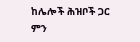ከሌሎች ሕዝቦች ጋር ምን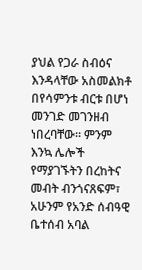ያህል የጋራ ስብዕና እንዳላቸው አስመልክቶ በየሳምንቱ ብርቱ በሆነ መንገድ መገንዘብ ነበረባቸው። ምንም እንኳ ሌሎች የማያገኙትን በረከትና መብት ብንጎናጸፍም፣ አሁንም የአንድ ሰብዓዊ ቤተሰብ አባል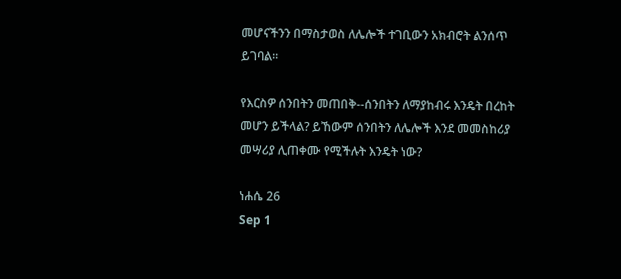መሆናችንን በማስታወስ ለሌሎች ተገቢውን አክብሮት ልንሰጥ ይገባል።

የእርስዎ ሰንበትን መጠበቅ--ሰንበትን ለማያከብሩ እንዴት በረከት መሆን ይችላል? ይኸውም ሰንበትን ለሌሎች እንደ መመስከሪያ መሣሪያ ሊጠቀሙ የሚችሉት እንዴት ነው?

ነሐሴ 26
Sep 1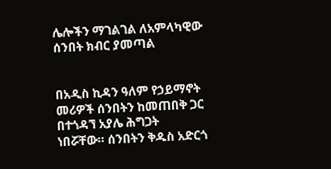ሌሎችን ማገልገል ለአምላካዊው ሰንበት ክብር ያመጣል


በአዲስ ኪዳን ዓለም የኃይማኖት መሪዎች ሰንበትን ከመጠበቅ ጋር በተጎዳኘ አያሌ ሕግጋት ነበሯቸው። ሰንበትን ቅዱስ አድርጎ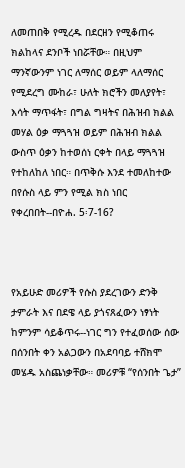ለመጠበቅ የሚረዱ በደርዘን የሚቆጠሩ ክልከላና ደንቦች ነበሯቸው። በዚህም ማንኛውንም ነገር ለማሰር ወይም ላለማሰር የሚደረግ ሙከራ፣ ሁለት ክሮችን መለያየት፣ እሳት ማጥፋት፣ በግል ግዛትና በሕዝብ ክልል መሃል ዕቃ ማጓጓዝ ወይም በሕዝብ ክልል ውስጥ ዕቃን ከተወሰነ ርቀት በላይ ማጓጓዝ የተከለከለ ነበር። በጥቅሱ እንደ ተመለከተው በየሱስ ላይ ምን የሚል ክስ ነበር የቀረበበት--በዮሐ. 5፡7-16?



የአይሁድ መሪዎች የሱስ ያደረገውን ድንቅ ታምራት እና በደዌ ላይ ያጎናጸፈውን ነፃነት ከምንም ሳይቆጥሩ--ነገር ግን የተፈወሰው ሰው በሰንበት ቀን አልጋውን በአደባባይ ተሸክሞ መሄዱ አስጨነቃቸው። መሪዎቹ “የሰንበት ጌታ”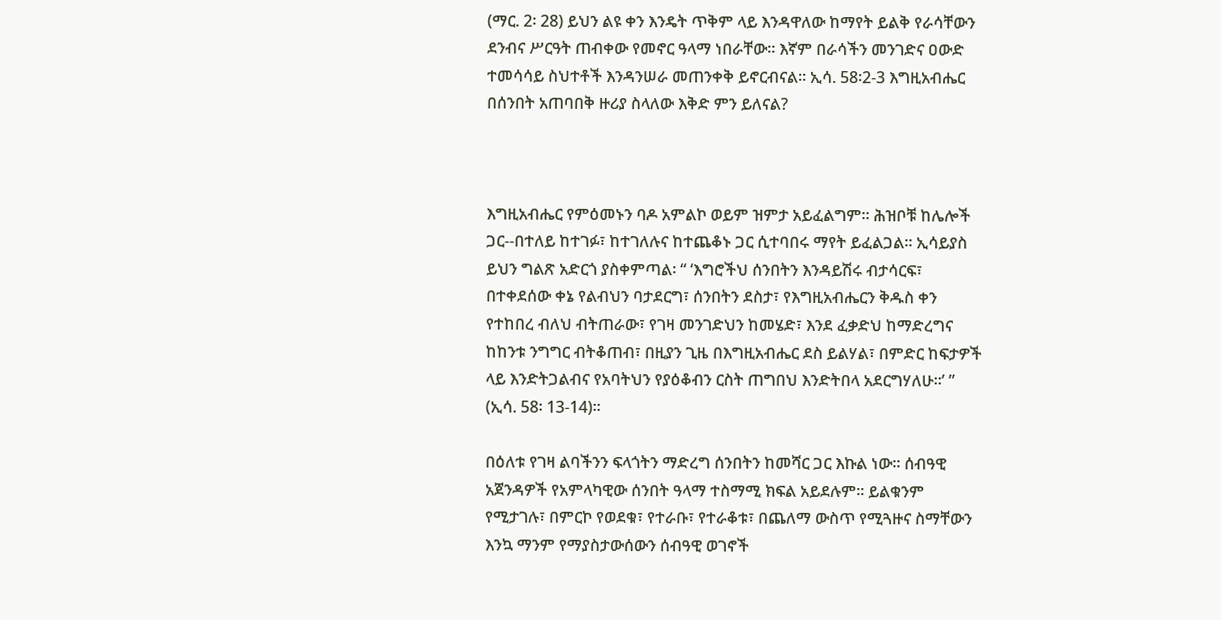(ማር. 2፡ 28) ይህን ልዩ ቀን እንዴት ጥቅም ላይ እንዳዋለው ከማየት ይልቅ የራሳቸውን ደንብና ሥርዓት ጠብቀው የመኖር ዓላማ ነበራቸው። እኛም በራሳችን መንገድና ዐውድ ተመሳሳይ ስህተቶች እንዳንሠራ መጠንቀቅ ይኖርብናል። ኢሳ. 58፡2-3 እግዚአብሔር በሰንበት አጠባበቅ ዙሪያ ስላለው እቅድ ምን ይለናል?



እግዚአብሔር የምዕመኑን ባዶ አምልኮ ወይም ዝምታ አይፈልግም። ሕዝቦቹ ከሌሎች ጋር--በተለይ ከተገፉ፣ ከተገለሉና ከተጨቆኑ ጋር ሲተባበሩ ማየት ይፈልጋል። ኢሳይያስ ይህን ግልጽ አድርጎ ያስቀምጣል፡ “ ‘እግሮችህ ሰንበትን እንዳይሽሩ ብታሳርፍ፣ በተቀደሰው ቀኔ የልብህን ባታደርግ፣ ሰንበትን ደስታ፣ የእግዚአብሔርን ቅዱስ ቀን የተከበረ ብለህ ብትጠራው፣ የገዛ መንገድህን ከመሄድ፣ እንደ ፈቃድህ ከማድረግና ከከንቱ ንግግር ብትቆጠብ፣ በዚያን ጊዜ በእግዚአብሔር ደስ ይልሃል፣ በምድር ከፍታዎች ላይ እንድትጋልብና የአባትህን የያዕቆብን ርስት ጠግበህ እንድትበላ አደርግሃለሁ።’ ” (ኢሳ. 58፡ 13-14)።

በዕለቱ የገዛ ልባችንን ፍላጎትን ማድረግ ሰንበትን ከመሻር ጋር እኩል ነው። ሰብዓዊ አጀንዳዎች የአምላካዊው ሰንበት ዓላማ ተስማሚ ክፍል አይደሉም። ይልቁንም የሚታገሉ፣ በምርኮ የወደቁ፣ የተራቡ፣ የተራቆቱ፣ በጨለማ ውስጥ የሚጓዙና ስማቸውን እንኳ ማንም የማያስታውሰውን ሰብዓዊ ወገኖች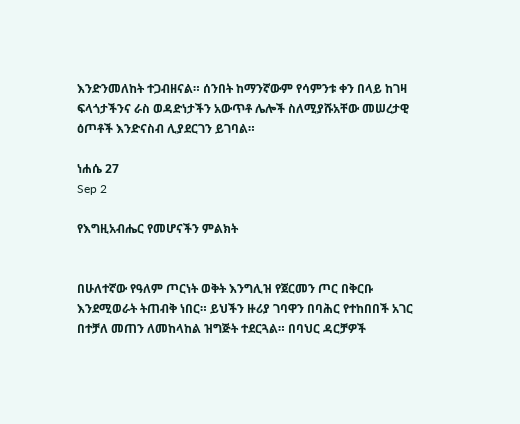እንድንመለከት ተጋብዘናል። ሰንበት ከማንኛውም የሳምንቱ ቀን በላይ ከገዛ ፍላጎታችንና ራስ ወዳድነታችን አውጥቶ ሌሎች ስለሚያሹአቸው መሠረታዊ ዕጦቶች እንድናስብ ሊያደርገን ይገባል።

ነሐሴ 27
Sep 2

የእግዚአብሔር የመሆናችን ምልክት


በሁለተኛው የዓለም ጦርነት ወቅት እንግሊዝ የጀርመን ጦር በቅርቡ እንደሚወራት ትጠብቅ ነበር። ይህችን ዙሪያ ገባዋን በባሕር የተከበበች አገር በተቻለ መጠን ለመከላከል ዝግጅት ተደርጓል። በባህር ዳርቻዎች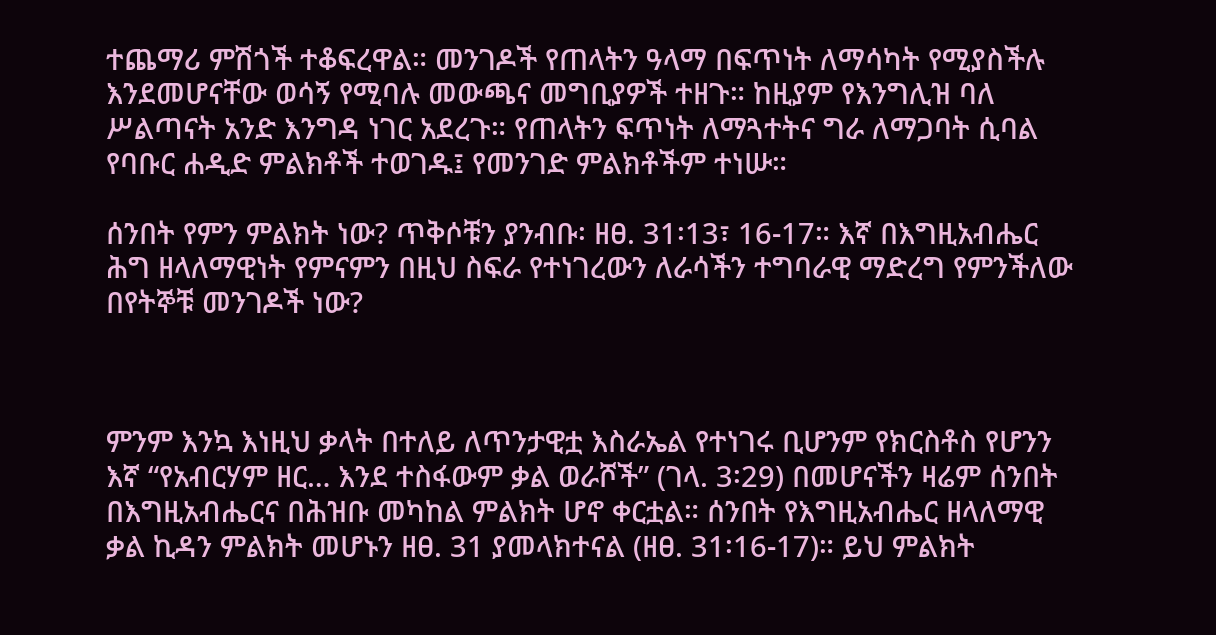ተጨማሪ ምሽጎች ተቆፍረዋል። መንገዶች የጠላትን ዓላማ በፍጥነት ለማሳካት የሚያስችሉ እንደመሆናቸው ወሳኝ የሚባሉ መውጫና መግቢያዎች ተዘጉ። ከዚያም የእንግሊዝ ባለ ሥልጣናት አንድ እንግዳ ነገር አደረጉ። የጠላትን ፍጥነት ለማጓተትና ግራ ለማጋባት ሲባል የባቡር ሐዲድ ምልክቶች ተወገዱ፤ የመንገድ ምልክቶችም ተነሡ።

ሰንበት የምን ምልክት ነው? ጥቅሶቹን ያንብቡ፡ ዘፀ. 31፡13፣ 16-17። እኛ በእግዚአብሔር ሕግ ዘላለማዊነት የምናምን በዚህ ስፍራ የተነገረውን ለራሳችን ተግባራዊ ማድረግ የምንችለው በየትኞቹ መንገዶች ነው?



ምንም እንኳ እነዚህ ቃላት በተለይ ለጥንታዊቷ እስራኤል የተነገሩ ቢሆንም የክርስቶስ የሆንን እኛ “የአብርሃም ዘር… እንደ ተስፋውም ቃል ወራሾች” (ገላ. 3፡29) በመሆናችን ዛሬም ሰንበት በእግዚአብሔርና በሕዝቡ መካከል ምልክት ሆኖ ቀርቷል። ሰንበት የእግዚአብሔር ዘላለማዊ ቃል ኪዳን ምልክት መሆኑን ዘፀ. 31 ያመላክተናል (ዘፀ. 31፡16-17)። ይህ ምልክት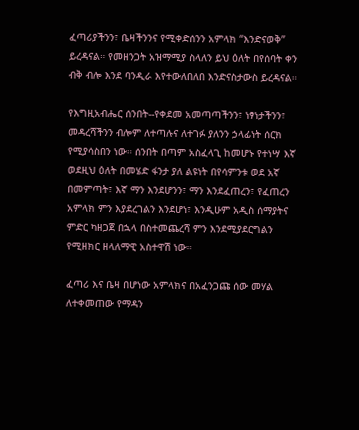ፈጣሪያችንን፣ ቤዛችንንና የሚቀድሰንን አምላክ “እንድናወቅ” ይረዳናል። የመዘንጋት አዝማሚያ ስላለን ይህ ዕለት በየሰባት ቀን ብቅ ብሎ እንደ ባንዲራ እየተውለበለበ እንድናስታውስ ይረዳናል።

የእግዚአብሔር ሰንበት--የቀደመ አመጣጣችንን፣ ነፃነታችንን፣ መዳረሻችንን ብሎም ለተጣሉና ለተገፉ ያለንን ኃላፊነት ሰርክ የሚያሳስበን ነው። ሰንበት በጣም አስፈላጊ ከመሆኑ የተነሣ እኛ ወደዚህ ዕለት በመሄድ ፋንታ ያለ ልዩነት በየሳምንቱ ወደ አኛ በመምጣት፣ እኛ ማን እንደሆንን፣ ማን እንደፈጠረን፣ የፈጠረን አምላክ ምን እያደረገልን እንደሆነ፣ እንዲሁም አዲስ ሰማያትና ምድር ካዘጋጀ በኋላ በስተመጨረሻ ምን እንደሚያደርግልን የሚዘክር ዘላለማዊ አስተዋሽ ነው።

ፈጣሪ እና ቤዛ በሆነው አምላክና በአፈንጋጩ ሰው መሃል ለተቀመጠው የማዳን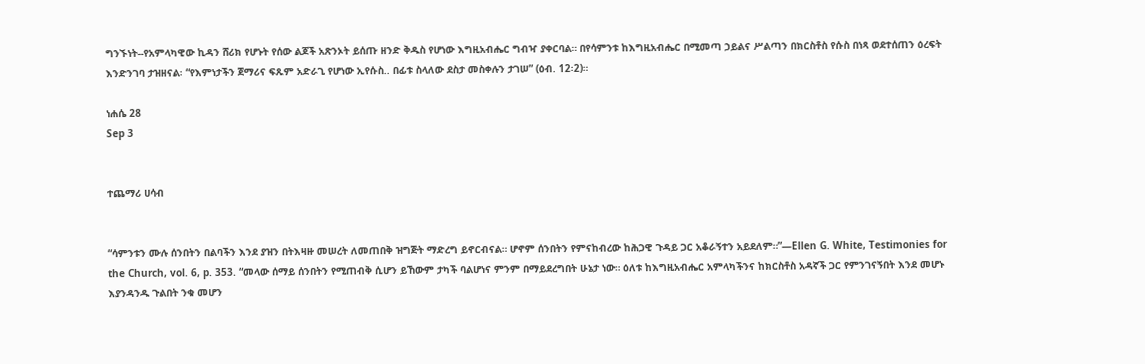ግንኙነት--የአምላካዊው ኪዳን ሸሪክ የሆኑት የሰው ልጆች አጽንኦት ይሰጡ ዘንድ ቅዱስ የሆነው እግዚአብሔር ግብዣ ያቀርባል። በየሳምንቱ ከእግዚአብሔር በሚመጣ ኃይልና ሥልጣን በክርስቶስ የሱስ በነጻ ወደተሰጠን ዕረፍት እንድንገባ ታዝዘናል፡ “የእምነታችን ጀማሪና ፍጹም አድራጊ የሆነው ኢየሱስ.. በፊቱ ስላለው ደስታ መስቀሉን ታገሠ” (ዕብ. 12፡2)።

ነሐሴ 28
Sep 3


ተጨማሪ ሀሳብ


“ሳምንቱን ሙሉ ሰንበትን በልባችን እንደ ያዝን በትእዛዙ መሠረት ለመጠበቅ ዝግጅት ማድረግ ይኖርብናል። ሆኖም ሰንበትን የምናከብረው ከሕጋዊ ጉዳይ ጋር አቆራኝተን አይደለም።”—Ellen G. White, Testimonies for the Church, vol. 6, p. 353. “መላው ሰማይ ሰንበትን የሚጠብቅ ሲሆን ይኸውም ታካች ባልሆነና ምንም በማይደረግበት ሁኔታ ነው። ዕለቱ ከእግዚአብሔር አምላካችንና ከክርስቶስ አዳኛች ጋር የምንገናኝበት እንደ መሆኑ እያንዳንዱ ጉልበት ንቁ መሆን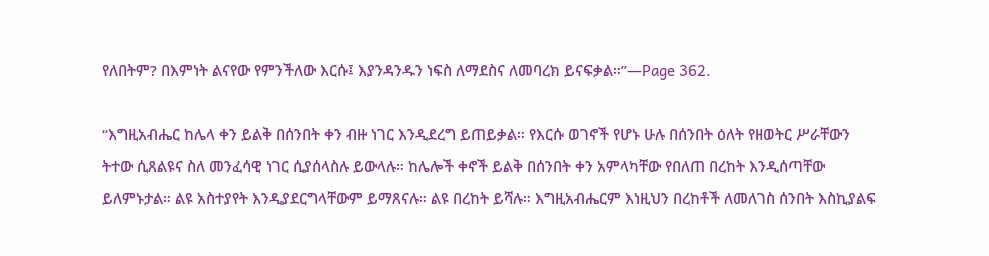የለበትም? በእምነት ልናየው የምንችለው እርሱ፤ እያንዳንዱን ነፍስ ለማደስና ለመባረክ ይናፍቃል።”—Page 362.

“እግዚአብሔር ከሌላ ቀን ይልቅ በሰንበት ቀን ብዙ ነገር እንዲደረግ ይጠይቃል። የእርሱ ወገኖች የሆኑ ሁሉ በሰንበት ዕለት የዘወትር ሥራቸውን ትተው ሲጸልዩና ስለ መንፈሳዊ ነገር ሲያሰላስሉ ይውላሉ። ከሌሎች ቀኖች ይልቅ በሰንበት ቀን አምላካቸው የበለጠ በረከት እንዲሰጣቸው ይለምኑታል። ልዩ አስተያየት እንዲያደርግላቸውም ይማጸናሉ። ልዩ በረከት ይሻሉ። እግዚአብሔርም እነዚህን በረከቶች ለመለገስ ሰንበት እስኪያልፍ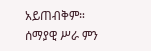አይጠብቅም። ሰማያዊ ሥራ ምን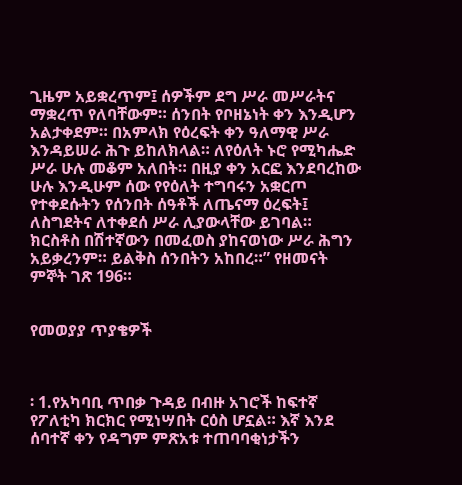ጊዜም አይቋረጥም፤ ሰዎችም ደግ ሥራ መሥራትና ማቋረጥ የለባቸውም። ሰንበት የቦዘኔነት ቀን እንዲሆን አልታቀደም። በአምላክ የዕረፍት ቀን ዓለማዊ ሥራ እንዳይሠራ ሕጉ ይከለክላል። ለየዕለት ኑሮ የሚካሔድ ሥራ ሁሉ መቆም አለበት። በዚያ ቀን አርፎ እንደባረከው ሁሉ እንዲሁም ሰው የየዕለት ተግባሩን አቋርጦ የተቀደሱትን የሰንበት ሰዓቶች ለጤናማ ዕረፍት፤ ለስግደትና ለተቀደሰ ሥራ ሊያውላቸው ይገባል። ክርስቶስ በሽተኛውን በመፈወስ ያከናወነው ሥራ ሕግን አይቃረንም። ይልቅስ ሰንበትን አከበረ።” የዘመናት ምኞት ገጽ 196።


የመወያያ ጥያቄዎች



፡ 1.የአካባቢ ጥበቃ ጉዳይ በብዙ አገሮች ከፍተኛ የፖለቲካ ክርክር የሚነሣበት ርዕስ ሆኗል። እኛ እንደ ሰባተኛ ቀን የዳግም ምጽአቱ ተጠባባቂነታችን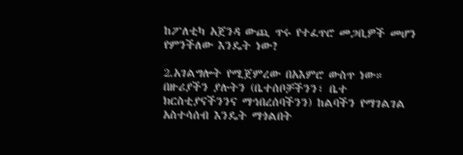ከፖለቲካ አጀንዳ ውጪ ጥሩ የተፈጥሮ መጋቢዎች መሆን የምንችለው እንዴት ነው?

2.አገልግሎት የሚጀምረው በአእምሮ ውስጥ ነው። በዙሪያችን ያሉትን (ቤተሰቦቻችንን፣ ቤተ ክርስቲያናችንንና ማኅበረሰባችንን) ከልባችን የማገልገል አስተሳሰብ እንዴት ማጎልበት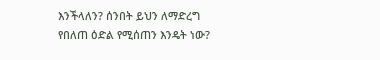እንችላለን? ሰንበት ይህን ለማድረግ የበለጠ ዕድል የሚሰጠን እንዴት ነው?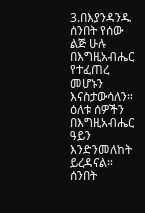3.በእያንዳንዱ ሰንበት የሰው ልጅ ሁሉ በእግዚአብሔር የተፈጠረ መሆኑን እናስታውሳለን። ዕለቱ ሰዎችን በእግዚአብሔር ዓይን እንድንመለከት ይረዳናል። ሰንበት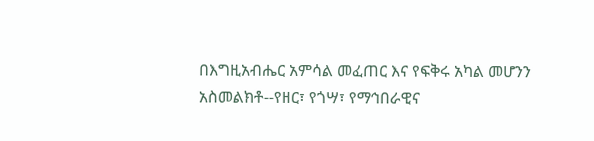በእግዚአብሔር አምሳል መፈጠር እና የፍቅሩ አካል መሆንን አስመልክቶ--የዘር፣ የጎሣ፣ የማኅበራዊና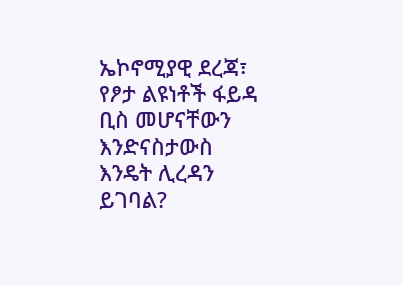ኤኮኖሚያዊ ደረጃ፣ የፆታ ልዩነቶች ፋይዳ ቢስ መሆናቸውን እንድናስታውስ እንዴት ሊረዳን ይገባል?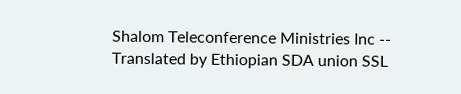Shalom Teleconference Ministries Inc -- Translated by Ethiopian SDA union SSL